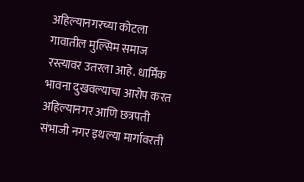अहिल्यानगरच्या कोटला गावातील मुल्सिम समाज रस्त्यावर उतरला आहे. धार्मिक भावना दुखवल्याचा आरोप करत अहिल्यानगर आणि छत्रपती संभाजी नगर इथल्या मार्गावरती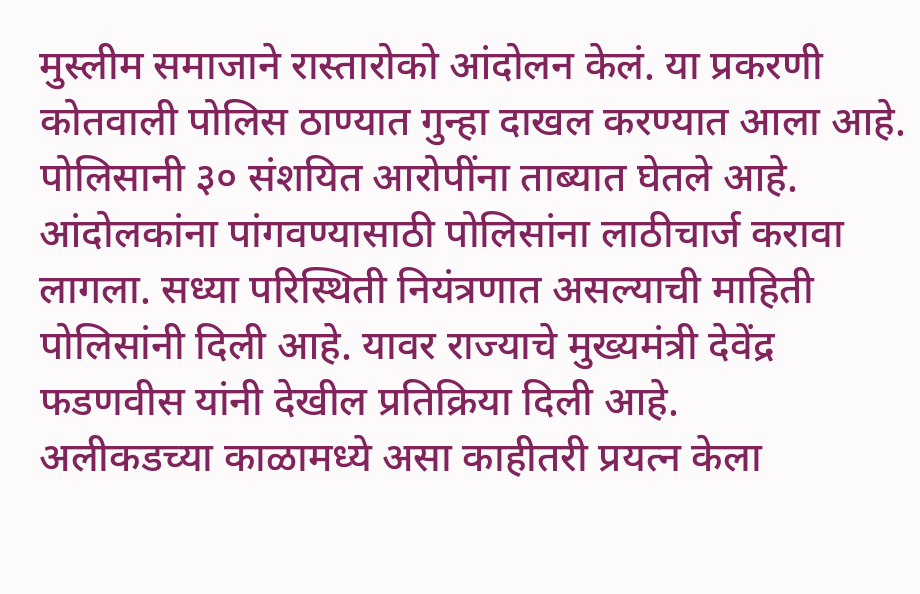मुस्लीम समाजाने रास्तारोको आंदोलन केलं. या प्रकरणी कोतवाली पोलिस ठाण्यात गुन्हा दाखल करण्यात आला आहे. पोलिसानी ३० संशयित आरोपींना ताब्यात घेतले आहे. आंदोलकांना पांगवण्यासाठी पोलिसांना लाठीचार्ज करावा लागला. सध्या परिस्थिती नियंत्रणात असल्याची माहिती पोलिसांनी दिली आहे. यावर राज्याचे मुख्यमंत्री देवेंद्र फडणवीस यांनी देखील प्रतिक्रिया दिली आहे.
अलीकडच्या काळामध्ये असा काहीतरी प्रयत्न केला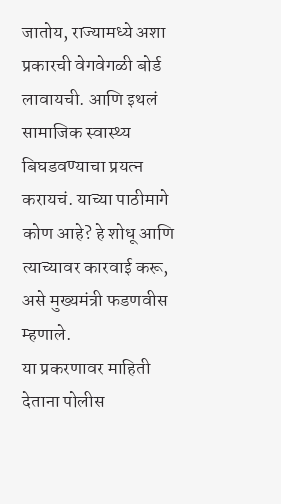जातोय, राज्यामध्ये अशा प्रकारची वेगवेगळी बोर्ड लावायची. आणि इथलं सामाजिक स्वास्थ्य बिघडवण्याचा प्रयत्न करायचं. याच्या पाठीमागे कोण आहे? हे शोधू आणि त्याच्यावर कारवाई करू, असे मुख्यमंत्री फडणवीस म्हणाले.
या प्रकरणावर माहिती देताना पोलीस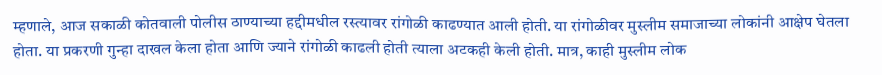म्हणाले, आज सकाळी कोतवाली पोलीस ठाण्याच्या हद्दीमधील रस्त्यावर रांगोळी काढण्यात आली होती. या रांगोळीवर मुस्लीम समाजाच्या लोकांनी आक्षेप घेतला होता. या प्रकरणी गुन्हा दाखल केला होता आणि ज्याने रांगोळी काढली होती त्याला अटकही केली होती. मात्र, काही मुस्लीम लोक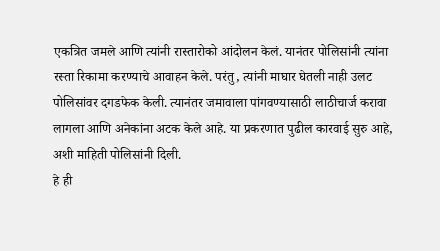एकत्रित जमले आणि त्यांनी रास्तारोको आंदोलन केलं. यानंतर पोलिसांनी त्यांना रस्ता रिकामा करण्याचे आवाहन केले. परंतु, त्यांनी माघार घेतली नाही उलट पोलिसांवर दगडफेक केली. त्यानंतर जमावाला पांगवण्यासाठी लाठीचार्ज करावा लागला आणि अनेकांना अटक केले आहे. या प्रकरणात पुढील कारवाई सुरु आहे, अशी माहिती पोलिसांनी दिली.
हे ही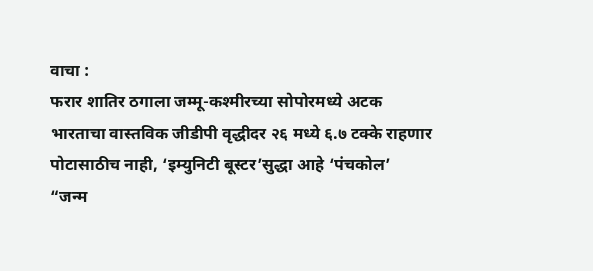वाचा :
फरार शातिर ठगाला जम्मू-कश्मीरच्या सोपोरमध्ये अटक
भारताचा वास्तविक जीडीपी वृद्धीदर २६ मध्ये ६.७ टक्के राहणार
पोटासाठीच नाही, ‘इम्युनिटी बूस्टर’सुद्धा आहे ‘पंचकोल’
“जन्म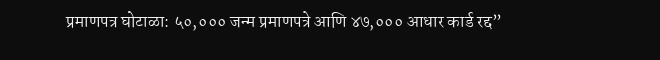प्रमाणपत्र घोटाळा: ५०,००० जन्म प्रमाणपत्रे आणि ४७,००० आधार कार्ड रद्द”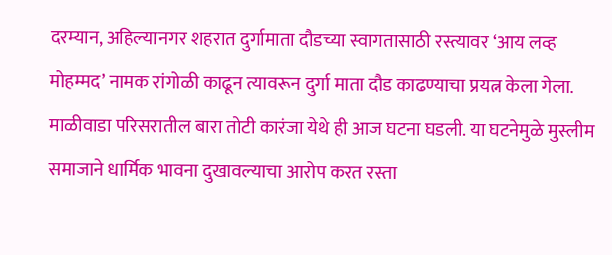दरम्यान, अहिल्यानगर शहरात दुर्गामाता दौडच्या स्वागतासाठी रस्त्यावर ‘आय लव्ह मोहम्मद’ नामक रांगोळी काढून त्यावरून दुर्गा माता दौड काढण्याचा प्रयत्न केला गेला. माळीवाडा परिसरातील बारा तोटी कारंजा येथे ही आज घटना घडली. या घटनेमुळे मुस्लीम समाजाने धार्मिक भावना दुखावल्याचा आरोप करत रस्ता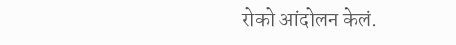रोको आंदोलन केलं.